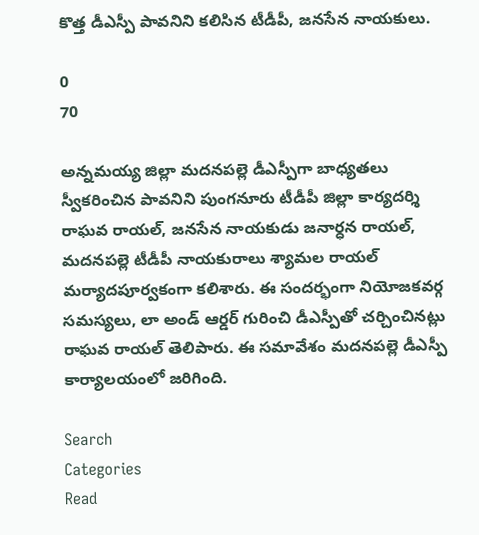కొత్త డీఎస్పీ పావనిని కలిసిన టీడీపీ, జనసేన నాయకులు.

0
70

అన్నమయ్య జిల్లా మదనపల్లె డీఎస్పీగా బాధ్యతలు స్వీకరించిన పావనిని పుంగనూరు టీడీపీ జిల్లా కార్యదర్శి రాఘవ రాయల్, జనసేన నాయకుడు జనార్ధన రాయల్, మదనపల్లె టీడీపీ నాయకురాలు శ్యామల రాయల్ మర్యాదపూర్వకంగా కలిశారు. ఈ సందర్భంగా నియోజకవర్గ సమస్యలు, లా అండ్ ఆర్డర్ గురించి డీఎస్పీతో చర్చించినట్లు రాఘవ రాయల్ తెలిపారు. ఈ సమావేశం మదనపల్లె డీఎస్పీ కార్యాలయంలో జరిగింది.

Search
Categories
Read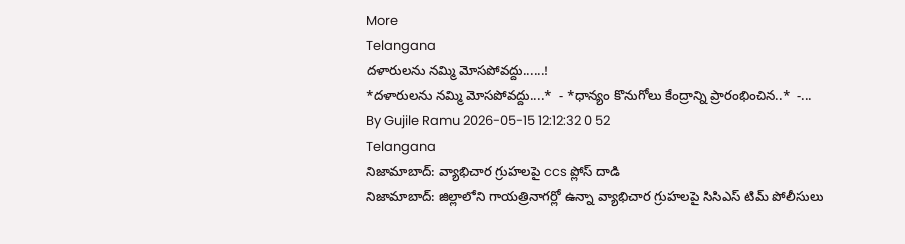More
Telangana
దళారులను నమ్మి మోసపోవద్దు......!
*దళారులను నమ్మి మోసపోవద్దు....*  - *ధాన్యం కొనుగోలు కేంద్రాన్ని ప్రారంభించిన..*  -...
By Gujile Ramu 2026-05-15 12:12:32 0 52
Telangana
నిజామాబాద్: వ్యాభిచార గ్రుహలపై ccs ప్లోస్ దాడి
నిజామాబాద్: జిల్లాలోని గాయత్రినాగర్లో ఉన్నా వ్యాభిచార గ్రుహలపై సిసిఎస్ టిమ్ పోలీసులు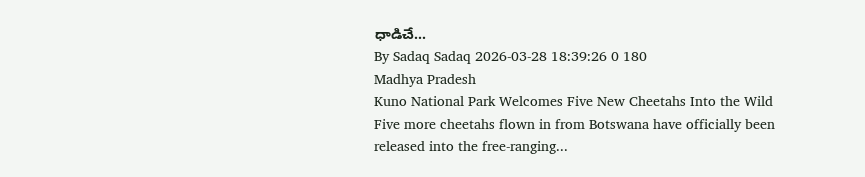ధాడిచే...
By Sadaq Sadaq 2026-03-28 18:39:26 0 180
Madhya Pradesh
Kuno National Park Welcomes Five New Cheetahs Into the Wild
Five more cheetahs flown in from Botswana have officially been released into the free-ranging...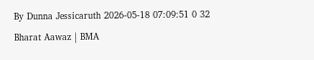By Dunna Jessicaruth 2026-05-18 07:09:51 0 32
Bharat Aawaz | BMA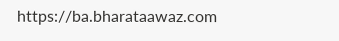https://ba.bharataawaz.com